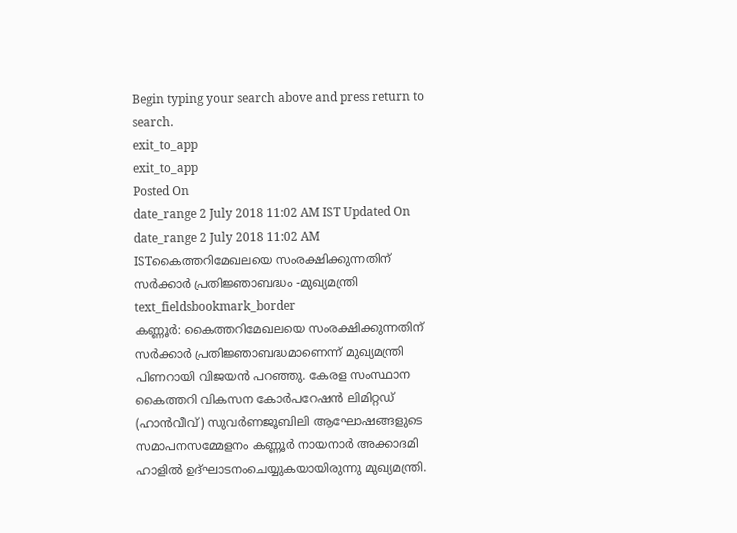Begin typing your search above and press return to search.
exit_to_app
exit_to_app
Posted On
date_range 2 July 2018 11:02 AM IST Updated On
date_range 2 July 2018 11:02 AM ISTകൈത്തറിമേഖലയെ സംരക്ഷിക്കുന്നതിന് സർക്കാർ പ്രതിജ്ഞാബദ്ധം -മുഖ്യമന്ത്രി
text_fieldsbookmark_border
കണ്ണൂർ: കൈത്തറിമേഖലയെ സംരക്ഷിക്കുന്നതിന് സർക്കാർ പ്രതിജ്ഞാബദ്ധമാണെന്ന് മുഖ്യമന്ത്രി പിണറായി വിജയൻ പറഞ്ഞു. കേരള സംസ്ഥാന കൈത്തറി വികസന കോർപറേഷൻ ലിമിറ്റഡ് (ഹാൻവീവ്) സുവർണജൂബിലി ആഘോഷങ്ങളുടെ സമാപനസമ്മേളനം കണ്ണൂർ നായനാർ അക്കാദമി ഹാളിൽ ഉദ്ഘാടനംചെയ്യുകയായിരുന്നു മുഖ്യമന്ത്രി.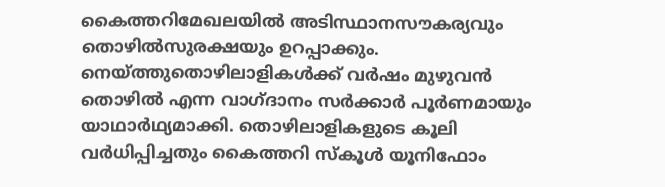കൈത്തറിമേഖലയിൽ അടിസ്ഥാനസൗകര്യവും തൊഴിൽസുരക്ഷയും ഉറപ്പാക്കും. നെയ്ത്തുതൊഴിലാളികൾക്ക് വർഷം മുഴുവൻ തൊഴിൽ എന്ന വാഗ്ദാനം സർക്കാർ പൂർണമായും യാഥാർഥ്യമാക്കി. തൊഴിലാളികളുടെ കൂലി വർധിപ്പിച്ചതും കൈത്തറി സ്കൂൾ യൂനിഫോം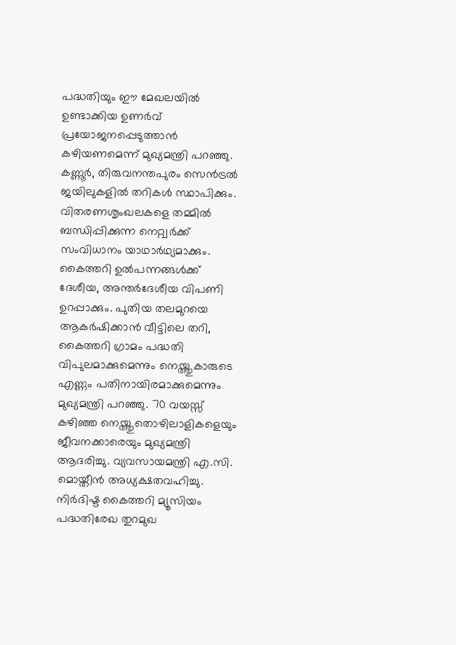പദ്ധതിയും ഈ മേഖലയിൽ ഉണ്ടാക്കിയ ഉണർവ് പ്രയോജനപ്പെടുത്താൻ കഴിയണമെന്ന് മുഖ്യമന്ത്രി പറഞ്ഞു. കണ്ണൂർ, തിരുവനന്തപുരം സെൻട്രൽ ജയിലുകളിൽ തറികൾ സ്ഥാപിക്കും. വിതരണശൃംഖലകളെ തമ്മിൽ ബന്ധിപ്പിക്കുന്ന നെറ്റ്വർക്ക് സംവിധാനം യാഥാർഥ്യമാക്കും. കൈത്തറി ഉൽപന്നങ്ങൾക്ക് ദേശീയ, അന്തർദേശീയ വിപണി ഉറപ്പാക്കും. പുതിയ തലമുറയെ ആകർഷിക്കാൻ വീട്ടിലെ തറി, കൈത്തറി ഗ്രാമം പദ്ധതി വിപുലമാക്കുമെന്നും നെയ്ത്തുകാരുടെ എണ്ണം പതിനായിരമാക്കുമെന്നും മുഖ്യമന്ത്രി പറഞ്ഞു. 70 വയസ്സ് കഴിഞ്ഞ നെയ്ത്തുതൊഴിലാളികളെയും ജീവനക്കാരെയും മുഖ്യമന്ത്രി ആദരിച്ചു. വ്യവസായമന്ത്രി എ.സി. മൊയ്തീൻ അധ്യക്ഷതവഹിച്ചു. നിർദിഷ്ട കൈത്തറി മ്യൂസിയം പദ്ധതിരേഖ തുറമുഖ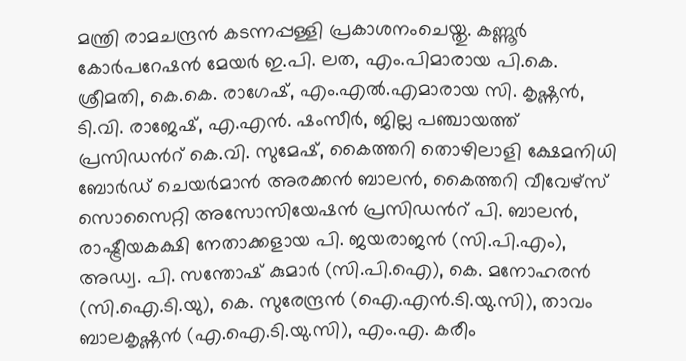മന്ത്രി രാമചന്ദ്രൻ കടന്നപ്പള്ളി പ്രകാശനംചെയ്തു. കണ്ണൂർ കോർപറേഷൻ മേയർ ഇ.പി. ലത, എം.പിമാരായ പി.കെ. ശ്രീമതി, കെ.കെ. രാഗേഷ്, എം.എൽ.എമാരായ സി. കൃഷ്ണൻ, ടി.വി. രാജേഷ്, എ.എൻ. ഷംസീർ, ജില്ല പഞ്ചായത്ത് പ്രസിഡൻറ് കെ.വി. സുമേഷ്, കൈത്തറി തൊഴിലാളി ക്ഷേമനിധി ബോർഡ് ചെയർമാൻ അരക്കൻ ബാലൻ, കൈത്തറി വീവേഴ്സ് സൊസൈറ്റി അസോസിയേഷൻ പ്രസിഡൻറ് പി. ബാലൻ, രാഷ്ട്രീയകക്ഷി നേതാക്കളായ പി. ജയരാജൻ (സി.പി.എം), അഡ്വ. പി. സന്തോഷ് കുമാർ (സി.പി.ഐ), കെ. മനോഹരൻ (സി.ഐ.ടി.യു), കെ. സുരേന്ദ്രൻ (ഐ.എൻ.ടി.യു.സി), താവം ബാലകൃഷ്ണൻ (എ.ഐ.ടി.യു.സി), എം.എ. കരീം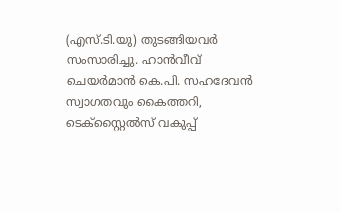(എസ്.ടി.യു) തുടങ്ങിയവർ സംസാരിച്ചു. ഹാൻവീവ് ചെയർമാൻ കെ.പി. സഹദേവൻ സ്വാഗതവും കൈത്തറി, ടെക്സ്റ്റൈൽസ് വകുപ്പ്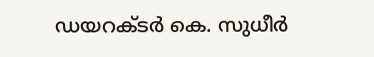ഡയറക്ടർ കെ. സുധീർ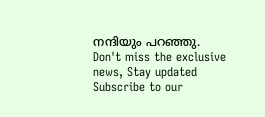നന്ദിയും പറഞ്ഞു.
Don't miss the exclusive news, Stay updated
Subscribe to our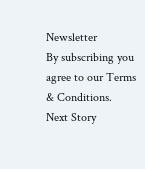Newsletter
By subscribing you agree to our Terms & Conditions.
Next Story